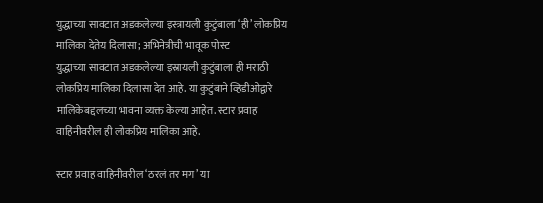युद्धाच्या सावटात अडकलेल्या इस्त्रायली कुटुंबाला ‘ही’ लोकप्रिय मालिका देतेय दिलासा; अभिनेत्रीची भावूक पोस्ट
युद्धाच्या सावटात अडकलेल्या इस्रायली कुटुंबाला ही मराठी लोकप्रिय मालिका दिलासा देत आहे. या कुटुंबाने व्हिडीओद्वारे मालिकेबद्दलच्या भावना व्यक्त केल्या आहेत. स्टार प्रवाह वाहिनीवरील ही लोकप्रिय मालिका आहे.

स्टार प्रवाह वाहिनीवरील ‘ठरलं तर मग’ या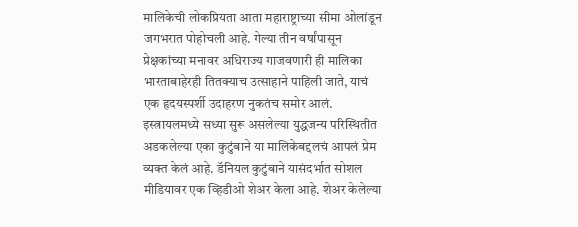मालिकेची लोकप्रियता आता महाराष्ट्राच्या सीमा ओलांडून जगभरात पोहोचली आहे. गेल्या तीन वर्षांपासून प्रेक्षकांच्या मनावर अधिराज्य गाजवणारी ही मालिका भारताबाहेरही तितक्याच उत्साहाने पाहिली जाते, याचं एक हृदयस्पर्शी उदाहरण नुकतंच समोर आलं. इस्त्रायलमध्ये सध्या सुरू असलेल्या युद्धजन्य परिस्थितीत अडकलेल्या एका कुटुंबाने या मालिकेबद्दलचं आपलं प्रेम व्यक्त केलं आहे. डॅनियल कुटुंबाने यासंदर्भात सोशल मीडियावर एक व्हिडीओ शेअर केला आहे. शेअर केलेल्या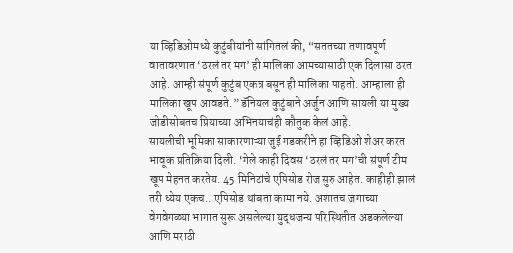या व्हिडिओमध्ये कुटुंबीयांनी सांगितलं की, “सततच्या तणावपूर्ण वातावरणात ‘ठरलं तर मग’ ही मालिका आमच्यासाठी एक दिलासा ठरत आहे. आम्ही संपूर्ण कुटुंब एकत्र बसून ही मालिका पाहतो. आम्हाला ही मालिका खूप आवडते.” डॅनियल कुटुंबाने अर्जुन आणि सायली या मुख्य जोडीसोबतच प्रियाच्या अभिनयाचंही कौतुक केलं आहे.
सायलीची भूमिका साकारणाऱ्या जुई गडकरीने हा व्हिडिओ शेअर करत भावूक प्रतिक्रिया दिली. ‘गेले काही दिवस ‘ठरलं तर मग’ची संपूर्ण टीम खूप मेहनत करतेय. 45 मिनिटांचे एपिसोड रोज सुरु आहेत. काहीही झालं तरी ध्येय एकच.. एपिसोड थांबता कामा नये. अशातच जगाच्या वेगवेगळ्या भागात सुरू असलेल्या युद्धजन्य परिस्थितीत अडकलेल्या आणि मराठी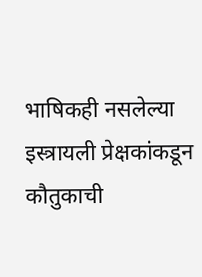भाषिकही नसलेल्या इस्त्रायली प्रेक्षकांकडून कौतुकाची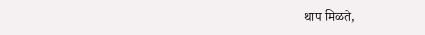थाप मिळते,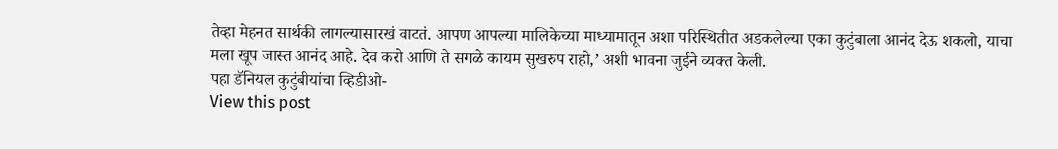तेव्हा मेहनत सार्थकी लागल्यासारखं वाटतं. आपण आपल्या मालिकेच्या माध्यामातून अशा परिस्थितीत अडकलेल्या एका कुटुंबाला आनंद देऊ शकलो, याचा मला खूप जास्त आनंद आहे. देव करो आणि ते सगळे कायम सुखरुप राहो,’ अशी भावना जुईने व्यक्त केली.
पहा डॅनियल कुटुंबीयांचा व्हिडीओ-
View this post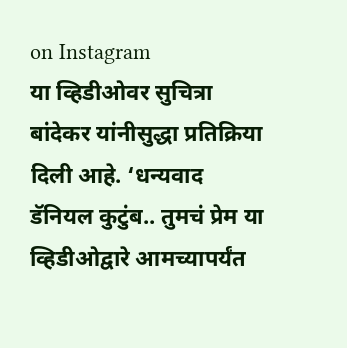on Instagram
या व्हिडीओवर सुचित्रा बांदेकर यांनीसुद्धा प्रतिक्रिया दिली आहे. ‘धन्यवाद डॅनियल कुटुंब.. तुमचं प्रेम या व्हिडीओद्वारे आमच्यापर्यंत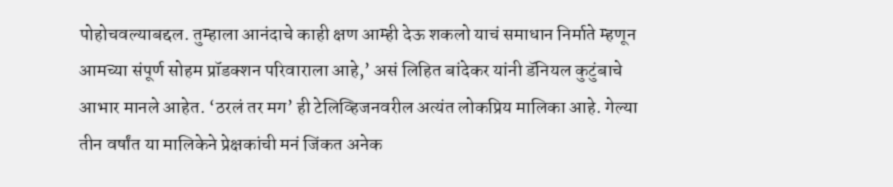पोहोचवल्याबद्दल. तुम्हाला आनंदाचे काही क्षण आम्ही देऊ शकलो याचं समाधान निर्माते म्हणून आमच्या संपूर्ण सोहम प्रॉडक्शन परिवाराला आहे,’ असं लिहित बांदेकर यांनी डॅनियल कुटुंबाचे आभार मानले आहेत. ‘ठरलं तर मग’ ही टेलिव्हिजनवरील अत्यंत लोकप्रिय मालिका आहे. गेल्या तीन वर्षांत या मालिकेने प्रेक्षकांची मनं जिंकत अनेक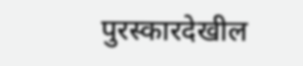पुरस्कारदेखील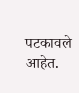पटकावले आहेत.